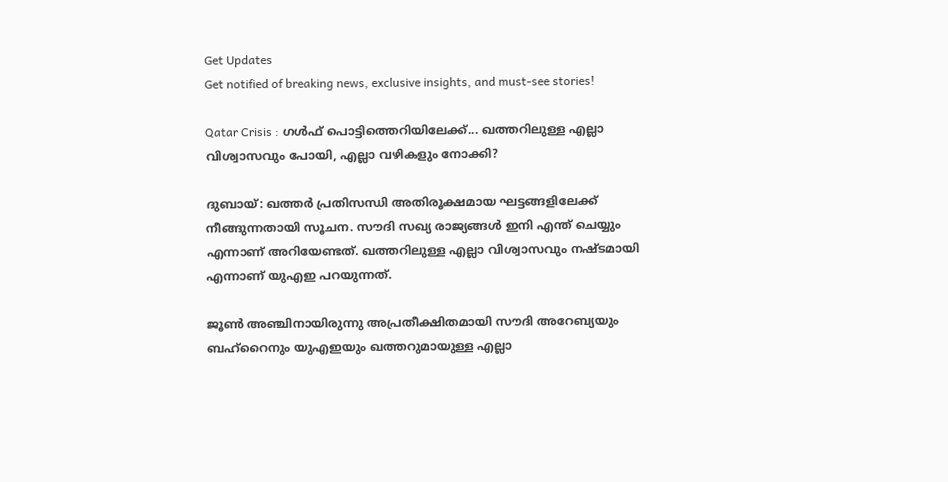Get Updates
Get notified of breaking news, exclusive insights, and must-see stories!

Qatar Crisis : ഗൾഫ് പൊട്ടിത്തെറിയിലേക്ക്... ഖത്തറിലുള്ള എല്ലാ വിശ്വാസവും പോയി, എല്ലാ വഴികളും നോക്കി?

ദുബായ്: ഖത്തര്‍ പ്രതിസന്ധി അതിരൂക്ഷമായ ഘട്ടങ്ങളിലേക്ക് നീങ്ങുന്നതായി സൂചന. സൗദി സഖ്യ രാജ്യങ്ങള്‍ ഇനി എന്ത് ചെയ്യും എന്നാണ് അറിയേണ്ടത്. ഖത്തറിലുള്ള എല്ലാ വിശ്വാസവും നഷ്ടമായി എന്നാണ് യുഎഇ പറയുന്നത്.

ജൂണ്‍ അഞ്ചിനായിരുന്നു അപ്രതീക്ഷിതമായി സൗദി അറേബ്യയും ബഹ്‌റൈനും യുഎഇയും ഖത്തറുമായുള്ള എല്ലാ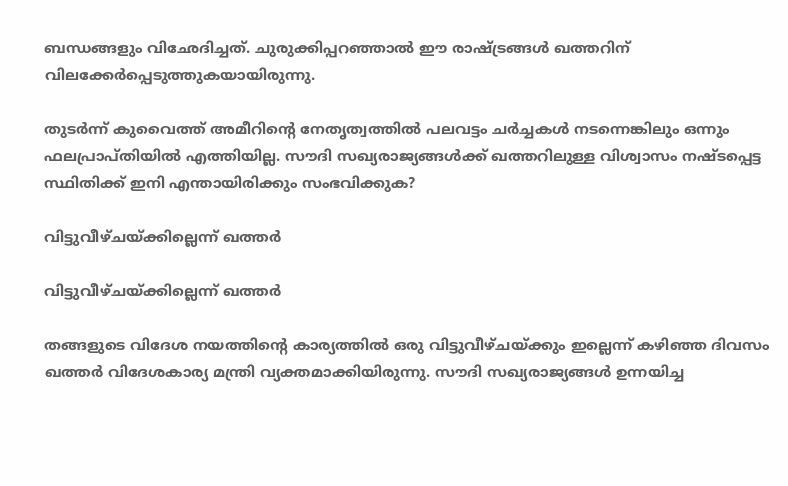ബന്ധങ്ങളും വിഛേദിച്ചത്. ചുരുക്കിപ്പറഞ്ഞാല്‍ ഈ രാഷ്ട്രങ്ങള്‍ ഖത്തറിന് വിലക്കേര്‍പ്പെടുത്തുകയായിരുന്നു.

തുടര്‍ന്ന് കുവൈത്ത് അമീറിന്റെ നേതൃത്വത്തില്‍ പലവട്ടം ചര്‍ച്ചകള്‍ നടന്നെങ്കിലും ഒന്നും ഫലപ്രാപ്തിയില്‍ എത്തിയില്ല. സൗദി സഖ്യരാജ്യങ്ങള്‍ക്ക് ഖത്തറിലുള്ള വിശ്വാസം നഷ്ടപ്പെട്ട സ്ഥിതിക്ക് ഇനി എന്തായിരിക്കും സംഭവിക്കുക?

വിട്ടുവീഴ്ചയ്ക്കില്ലെന്ന് ഖത്തര്‍

വിട്ടുവീഴ്ചയ്ക്കില്ലെന്ന് ഖത്തര്‍

തങ്ങളുടെ വിദേശ നയത്തിന്റെ കാര്യത്തില്‍ ഒരു വിട്ടുവീഴ്ചയ്ക്കും ഇല്ലെന്ന് കഴിഞ്ഞ ദിവസം ഖത്തര്‍ വിദേശകാര്യ മന്ത്രി വ്യക്തമാക്കിയിരുന്നു. സൗദി സഖ്യരാജ്യങ്ങള്‍ ഉന്നയിച്ച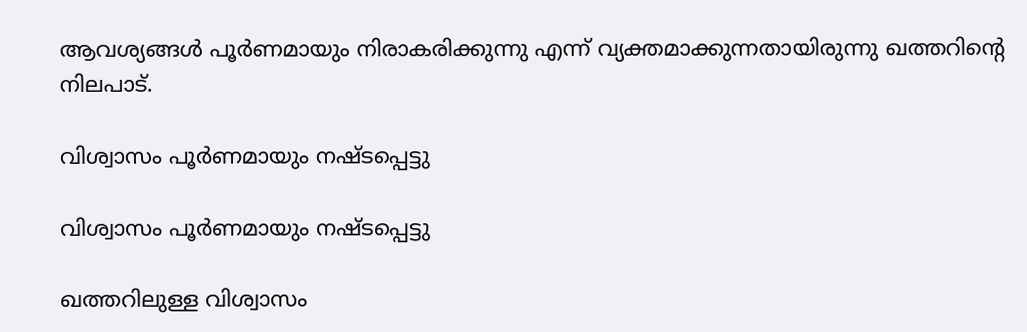ആവശ്യങ്ങള്‍ പൂര്‍ണമായും നിരാകരിക്കുന്നു എന്ന് വ്യക്തമാക്കുന്നതായിരുന്നു ഖത്തറിന്റെ നിലപാട്.

വിശ്വാസം പൂര്‍ണമായും നഷ്ടപ്പെട്ടു

വിശ്വാസം പൂര്‍ണമായും നഷ്ടപ്പെട്ടു

ഖത്തറിലുള്ള വിശ്വാസം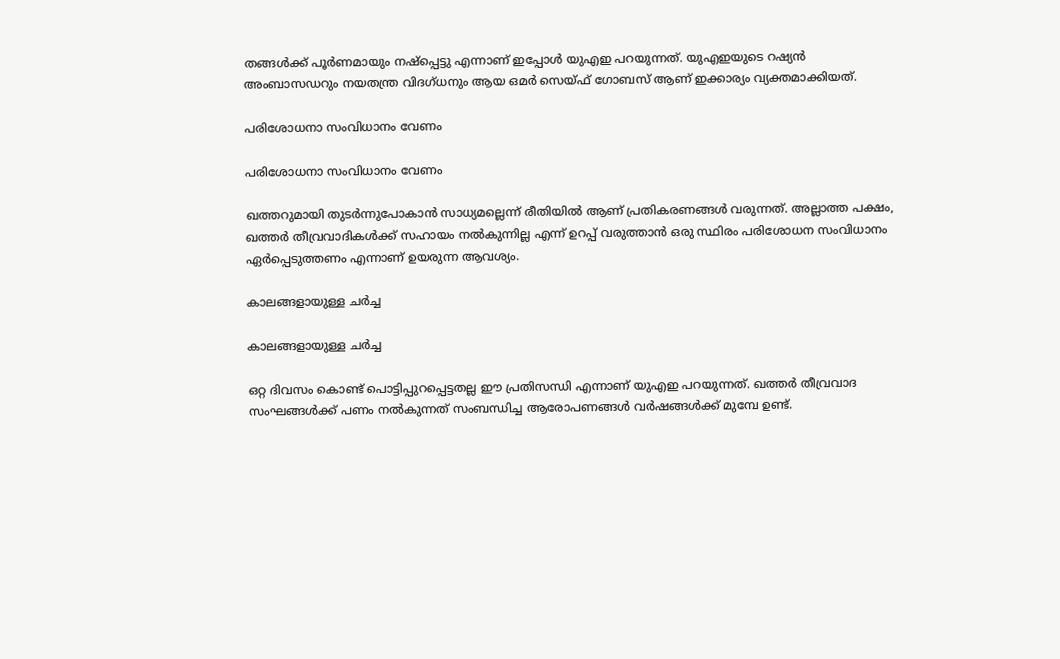തങ്ങള്‍ക്ക് പൂര്‍ണമായും നഷ്‌പ്പെട്ടു എന്നാണ് ഇപ്പോള്‍ യുഎഇ പറയുന്നത്. യുഎഇയുടെ റഷ്യന്‍ അംബാസഡറും നയതന്ത്ര വിദഗ്ധനും ആയ ഒമര്‍ സെയ്ഫ് ഗോബസ് ആണ് ഇക്കാര്യം വ്യക്തമാക്കിയത്.

പരിശോധനാ സംവിധാനം വേണം

പരിശോധനാ സംവിധാനം വേണം

ഖത്തറുമായി തുടര്‍ന്നുപോകാന്‍ സാധ്യമല്ലെന്ന് രീതിയില്‍ ആണ് പ്രതികരണങ്ങള്‍ വരുന്നത്. അല്ലാത്ത പക്ഷം, ഖത്തര്‍ തീവ്രവാദികള്‍ക്ക് സഹായം നല്‍കുന്നില്ല എന്ന് ഉറപ്പ് വരുത്താന്‍ ഒരു സ്ഥിരം പരിശോധന സംവിധാനം ഏര്‍പ്പെടുത്തണം എന്നാണ് ഉയരുന്ന ആവശ്യം.

കാലങ്ങളായുള്ള ചര്‍ച്ച

കാലങ്ങളായുള്ള ചര്‍ച്ച

ഒറ്റ ദിവസം കൊണ്ട് പൊട്ടിപ്പുറപ്പെട്ടതല്ല ഈ പ്രതിസന്ധി എന്നാണ് യുഎഇ പറയുന്നത്. ഖത്തര്‍ തീവ്രവാദ സംഘങ്ങള്‍ക്ക് പണം നല്‍കുന്നത് സംബന്ധിച്ച ആരോപണങ്ങള്‍ വര്‍ഷങ്ങള്‍ക്ക് മുമ്പേ ഉണ്ട്.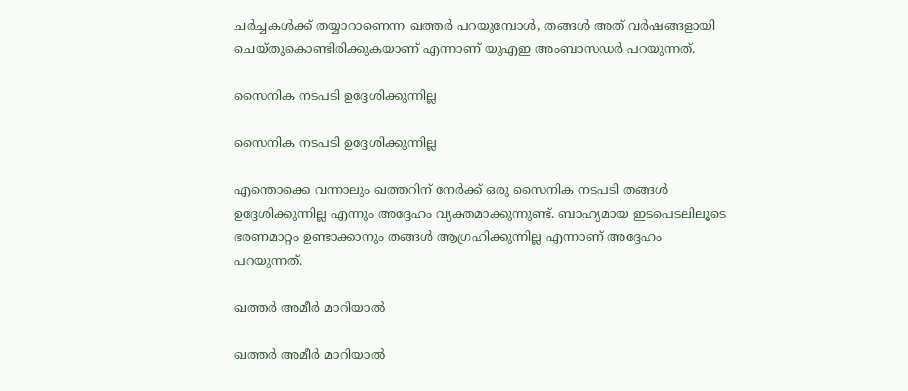ചര്‍ച്ചകള്‍ക്ക് തയ്യാറാണെന്ന ഖത്തര്‍ പറയുമ്പോള്‍, തങ്ങള്‍ അത് വര്‍ഷങ്ങളായി ചെയ്തുകൊണ്ടിരിക്കുകയാണ് എന്നാണ് യുഎഇ അംബാസഡര്‍ പറയുന്നത്.

സൈനിക നടപടി ഉദ്ദേശിക്കുന്നില്ല

സൈനിക നടപടി ഉദ്ദേശിക്കുന്നില്ല

എന്തൊക്കെ വന്നാലും ഖത്തറിന് നേര്‍ക്ക് ഒരു സൈനിക നടപടി തങ്ങള്‍ ഉദ്ദേശിക്കുന്നില്ല എന്നും അദ്ദേഹം വ്യക്തമാക്കുന്നുണ്ട്. ബാഹ്യമായ ഇടപെടലിലൂടെ ഭരണമാറ്റം ഉണ്ടാക്കാനും തങ്ങള്‍ ആഗ്രഹിക്കുന്നില്ല എന്നാണ് അദ്ദേഹം പറയുന്നത്.

ഖത്തര്‍ അമീര്‍ മാറിയാല്‍

ഖത്തര്‍ അമീര്‍ മാറിയാല്‍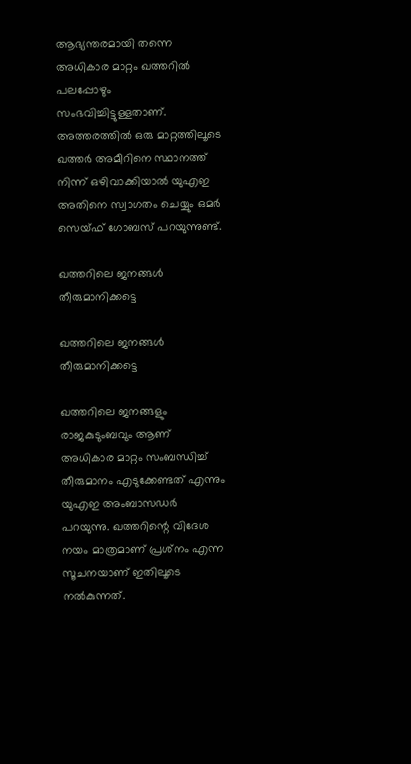ആഭ്യന്തരമായി തന്നെ അധികാര മാറ്റം ഖത്തറില്‍ പലപ്പോഴും സംഭവിച്ചിട്ടുള്ളതാണ്. അത്തരത്തില്‍ ഒരു മാറ്റത്തിലൂടെ ഖത്തര്‍ അമീറിനെ സ്ഥാനത്ത് നിന്ന് ഒഴിവാക്കിയാല്‍ യുഎഇ അതിനെ സ്വാഗതം ചെയ്യും ഒമര്‍ സെയ്ഫ് ഗോബസ് പറയുന്നുണ്ട്.

ഖത്തറിലെ ജനങ്ങള്‍ തീരുമാനിക്കട്ടെ

ഖത്തറിലെ ജനങ്ങള്‍ തീരുമാനിക്കട്ടെ

ഖത്തറിലെ ജനങ്ങളും രാജകുടുംബവും ആണ് അധികാര മാറ്റം സംബന്ധിച്ച് തീരുമാനം എടുക്കേണ്ടത് എന്നും യുഎഇ അംബാസഡര്‍ പറയുന്നു. ഖത്തറിന്റെ വിദേശ നയം മാത്രമാണ് പ്രശ്‌നം എന്ന സൂചനയാണ് ഇതിലൂടെ നല്‍കുന്നത്.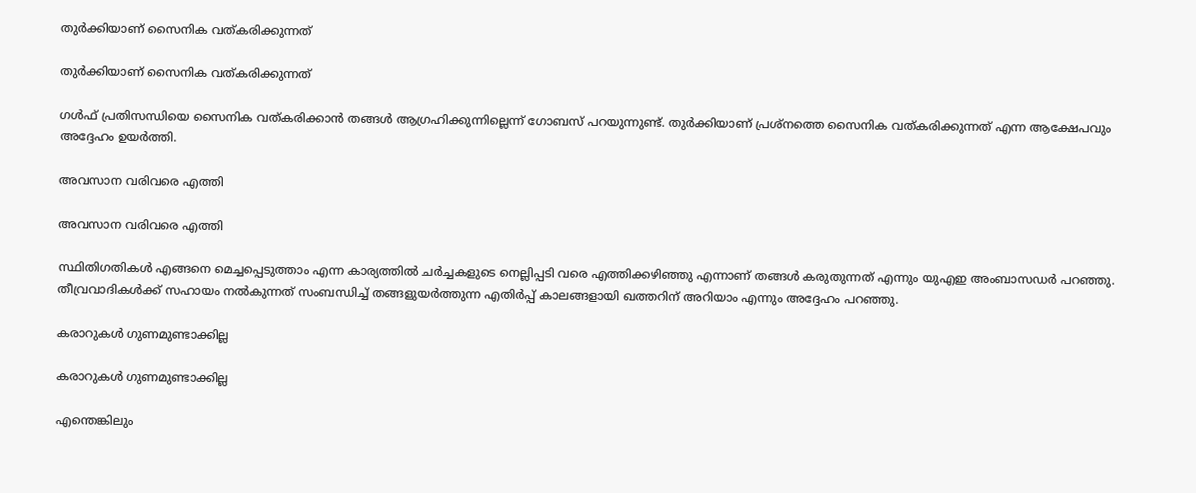തുര്‍ക്കിയാണ് സൈനിക വത്കരിക്കുന്നത്

തുര്‍ക്കിയാണ് സൈനിക വത്കരിക്കുന്നത്

ഗള്‍ഫ് പ്രതിസന്ധിയെ സൈനിക വത്കരിക്കാന്‍ തങ്ങള്‍ ആഗ്രഹിക്കുന്നില്ലെന്ന് ഗോബസ് പറയുന്നുണ്ട്. തുര്‍ക്കിയാണ് പ്രശ്‌നത്തെ സൈനിക വത്കരിക്കുന്നത് എന്ന ആക്ഷേപവും അദ്ദേഹം ഉയര്‍ത്തി.

അവസാന വരിവരെ എത്തി

അവസാന വരിവരെ എത്തി

സ്ഥിതിഗതികള്‍ എങ്ങനെ മെച്ചപ്പെടുത്താം എന്ന കാര്യത്തില്‍ ചര്‍ച്ചകളുടെ നെല്ലിപ്പടി വരെ എത്തിക്കഴിഞ്ഞു എന്നാണ് തങ്ങള്‍ കരുതുന്നത് എന്നും യുഎഇ അംബാസഡര്‍ പറഞ്ഞു. തീവ്രവാദികള്‍ക്ക് സഹായം നല്‍കുന്നത് സംബന്ധിച്ച് തങ്ങളുയര്‍ത്തുന്ന എതിര്‍പ്പ് കാലങ്ങളായി ഖത്തറിന് അറിയാം എന്നും അദ്ദേഹം പറഞ്ഞു.

കരാറുകള്‍ ഗുണമുണ്ടാക്കില്ല

കരാറുകള്‍ ഗുണമുണ്ടാക്കില്ല

എന്തെങ്കിലും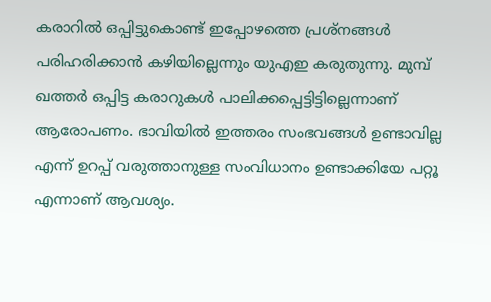കരാറില്‍ ഒപ്പിട്ടുകൊണ്ട് ഇപ്പോഴത്തെ പ്രശ്‌നങ്ങള്‍ പരിഹരിക്കാന്‍ കഴിയില്ലെന്നും യുഎഇ കരുതുന്നു. മുമ്പ് ഖത്തര്‍ ഒപ്പിട്ട കരാറുകള്‍ പാലിക്കപ്പെട്ടിട്ടില്ലെന്നാണ് ആരോപണം. ഭാവിയില്‍ ഇത്തരം സംഭവങ്ങള്‍ ഉണ്ടാവില്ല എന്ന് ഉറപ്പ് വരുത്താനുള്ള സംവിധാനം ഉണ്ടാക്കിയേ പറ്റൂ എന്നാണ് ആവശ്യം.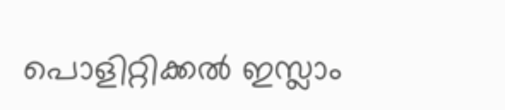പൊളിറ്റിക്കല്‍ ഇസ്ലാം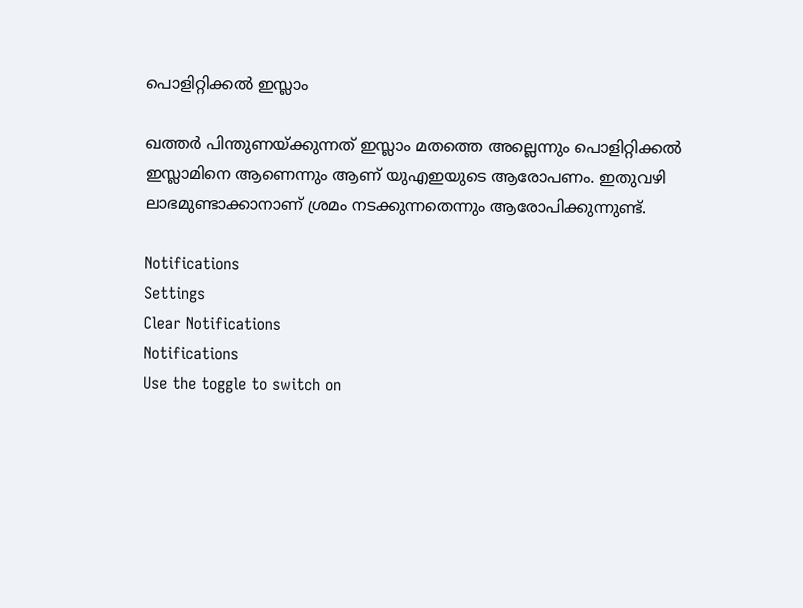പൊളിറ്റിക്കല്‍ ഇസ്ലാം

ഖത്തര്‍ പിന്തുണയ്ക്കുന്നത് ഇസ്ലാം മതത്തെ അല്ലെന്നും പൊളിറ്റിക്കല്‍ ഇസ്ലാമിനെ ആണെന്നും ആണ് യുഎഇയുടെ ആരോപണം. ഇതുവഴി ലാഭമുണ്ടാക്കാനാണ് ശ്രമം നടക്കുന്നതെന്നും ആരോപിക്കുന്നുണ്ട്.

Notifications
Settings
Clear Notifications
Notifications
Use the toggle to switch on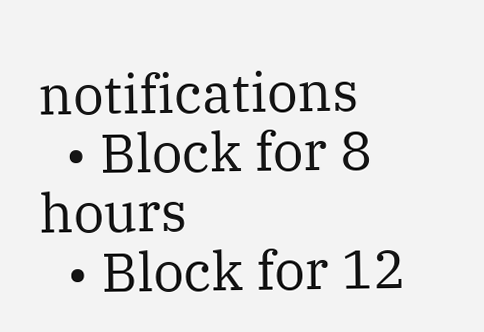notifications
  • Block for 8 hours
  • Block for 12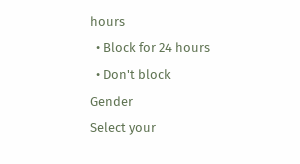hours
  • Block for 24 hours
  • Don't block
Gender
Select your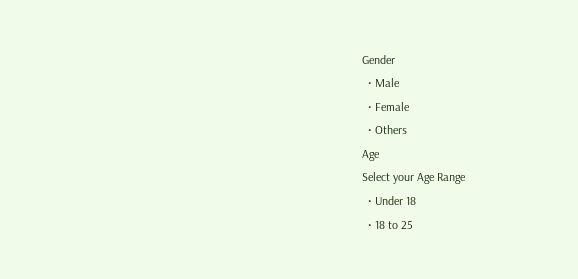Gender
  • Male
  • Female
  • Others
Age
Select your Age Range
  • Under 18
  • 18 to 25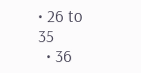• 26 to 35
  • 36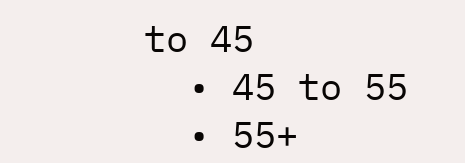to 45
  • 45 to 55
  • 55+